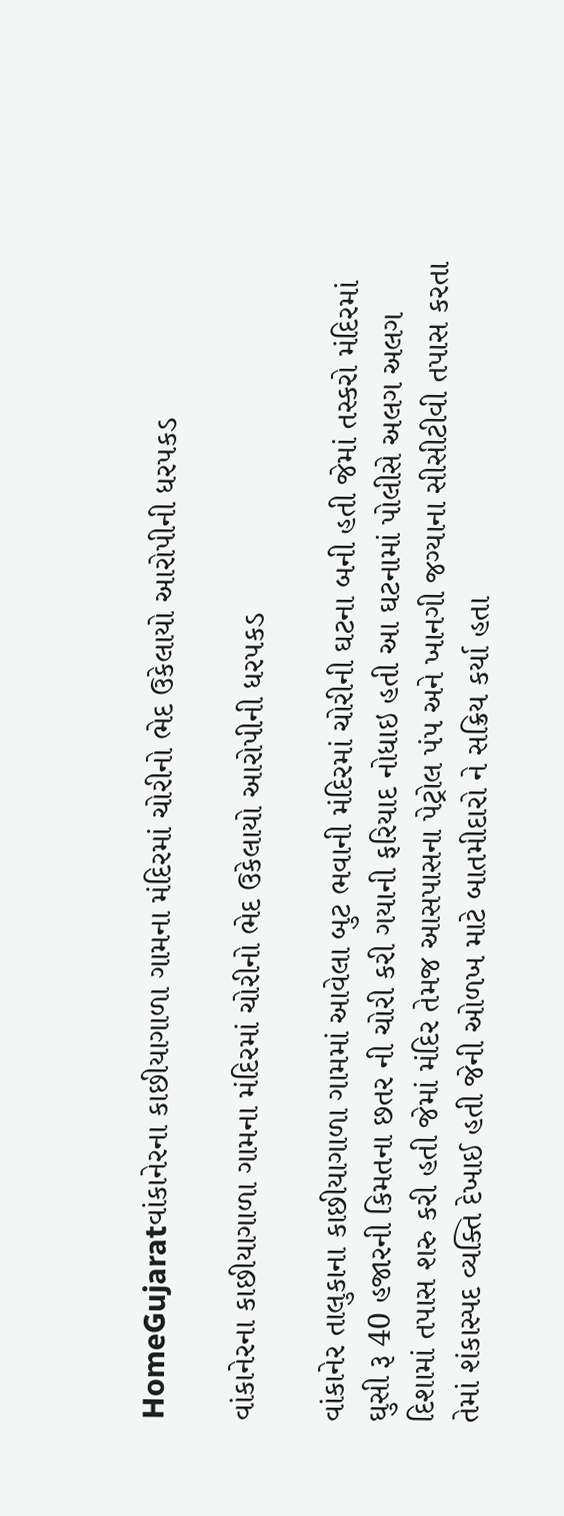HomeGujaratવાંકાનેરના કાછીયાગાળા ગામના મંદિરમાં ચોરીનો ભેદ ઉકેલાયો આરોપીની ધરપકડ

વાંકાનેરના કાછીયાગાળા ગામના મંદિરમાં ચોરીનો ભેદ ઉકેલાયો આરોપીની ધરપકડ

વાંકાનેર તાલુકાના કાછીયાગાળા ગામમાં આવેલા બુટ ભવાની મંદિરમાં ચોરીની ઘટના બની હતી જેમાં તસ્કરો મંદિરમાં ઘુસી રૂ 40 હજારની કિમતના છતર ની ચોરી કરી ગયાની ફરિયાદ નોધાઇ હતી આ ઘટનામાં પોલીસે અલગ અલગ દિશામાં તપાસ શરુ કરી હતી જેમાં મંદિર તેમજ આસપાસના પેટ્રોલ પંપ અને ખાનગી જગ્યાના સીસીટીવી તપાસ કરતા તેમાં શંકાસ્પદ વ્યક્તિ દેખાઈ હતી જેની ઓળખ માટે બાતમીદારો ને સક્રિય કર્યા હતા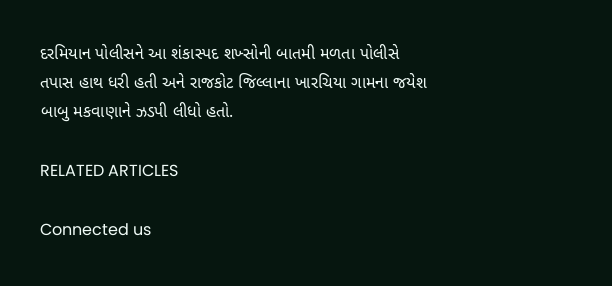દરમિયાન પોલીસને આ શંકાસ્પદ શખ્સોની બાતમી મળતા પોલીસે તપાસ હાથ ધરી હતી અને રાજકોટ જિલ્લાના ખારચિયા ગામના જયેશ બાબુ મકવાણાને ઝડપી લીધો હતો.

RELATED ARTICLES

Connected us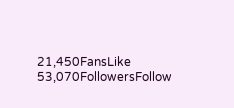21,450FansLike
53,070FollowersFollow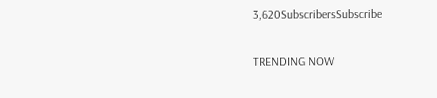3,620SubscribersSubscribe

TRENDING NOW